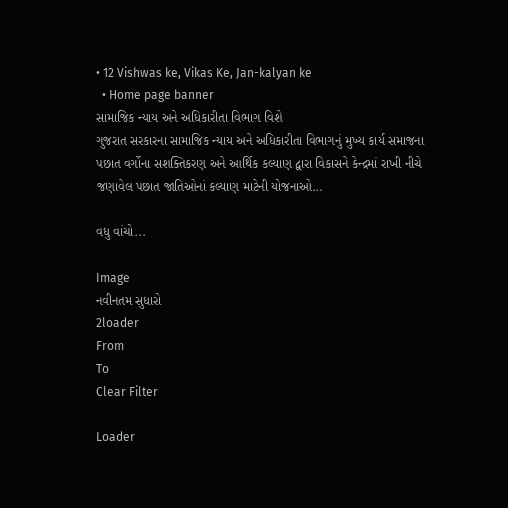• 12 Vishwas ke, Vikas Ke, Jan-kalyan ke
  • Home page banner
સામાજિક ન્યાય અને અધિકારીતા વિભાગ વિશે
ગુજરાત સરકારના સામાજિક ન્યાય અને અધિકારીતા વિભાગનું મુખ્ય કાર્ય સમાજના પછાત વર્ગોના સશક્તિકરણ અને આર્થિક કલ્યાણ દ્વારા વિકાસને કેન્દ્રમાં રાખી નીચે જણાવેલ પછાત જાતિઓનાં કલ્યાણ માટેની યોજનાઓ...

વધુ વાંચો...

Image
નવીનતમ સુધારો
2loader
From
To
Clear Filter

Loader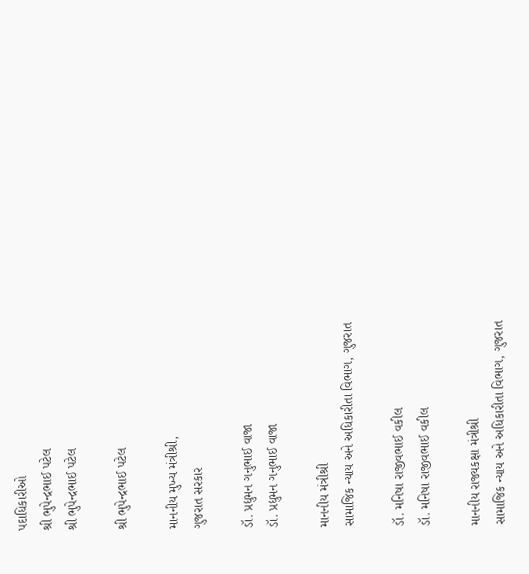પદાધિકારીઓ
શ્રી ભુપેન્દ્રભાઈ પટેલ
શ્રી ભુપેન્દ્રભાઈ પટેલ

શ્રી ભુપેન્દ્રભાઈ પટેલ

માનનીય મુખ્ય મંત્રીશ્રી,
ગુજરાત સરકાર

ડૉ. પ્રદ્યુમન ગનુભાઈ વાજા
ડૉ. પ્રદ્યુમન ગનુભાઈ વાજા

માનનીય મંત્રીશ્રી
સામાજિક ન્યાય અને અધિકારીતા વિભાગ, ગુજરાત

ડૉ. મનિષા રાજીવભાઈ વકીલ
ડૉ. મનિષા રાજીવભાઈ વકીલ

માનનીય રાજ્યકક્ષા મંત્રીશ્રી
સામાજિક ન્યાય અને અધિકારીતા વિભાગ, ગુજરાત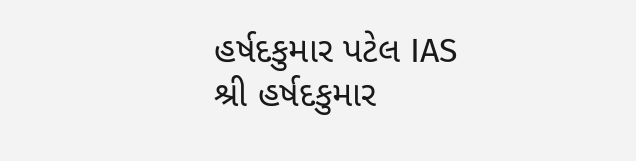હર્ષદકુમાર પટેલ IAS
શ્રી હર્ષદકુમાર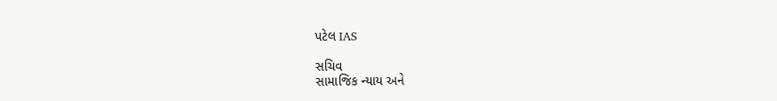પટેલ IAS

સચિવ
સામાજિક ન્યાય અને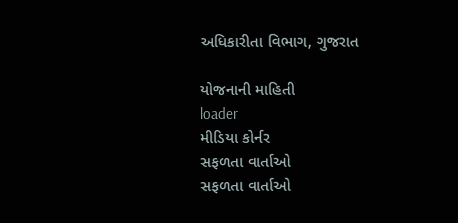અધિકારીતા વિભાગ, ગુજરાત

યોજનાની માહિતી
loader
મીડિયા કોર્નર
સફળતા વાર્તાઓ
સફળતા વાર્તાઓ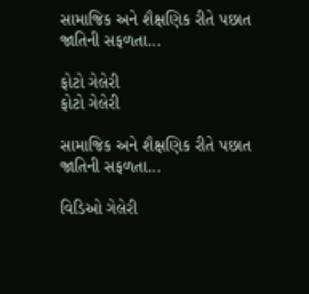સામાજિક અને શૈક્ષણિક રીતે પછાત જાતિની સફળતા...

ફોટો ગેલેરી
ફોટો ગેલેરી

સામાજિક અને શૈક્ષણિક રીતે પછાત જાતિની સફળતા...

વિડિઓ ગેલેરી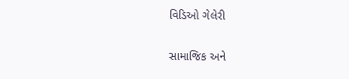વિડિઓ ગેલેરી

સામાજિક અને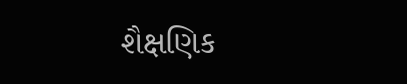શૈક્ષણિક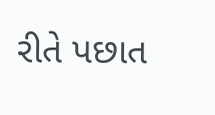રીતે પછાત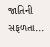જાતિની સફળતા...